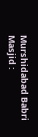Murshidabad Babri Masjid :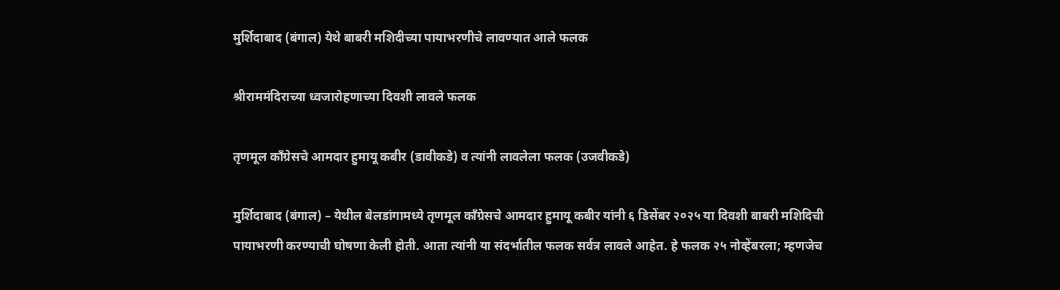मुर्शिदाबाद (बंगाल) येथे बाबरी मशिदीच्या पायाभरणीचे लावण्यात आले फलक

श्रीराममंदिराच्या ध्वजारोहणाच्या दिवशी लावले फलक

तृणमूल काँग्रेसचे आमदार हुमायू कबीर (डावीकडे) व त्यांनी लावलेला फलक (उजवीकडे)

मुर्शिदाबाद (बंगाल) – येथील बेलडांगामध्ये तृणमूल काँग्रेसचे आमदार हुमायू कबीर यांनी ६ डिसेंबर २०२५ या दिवशी बाबरी मशिदिची पायाभरणी करण्याची घोषणा केली होती. आता त्यांनी या संदर्भातील फलक सर्वत्र लावले आहेत. हे फलक २५ नोव्हेंबरला; म्हणजेच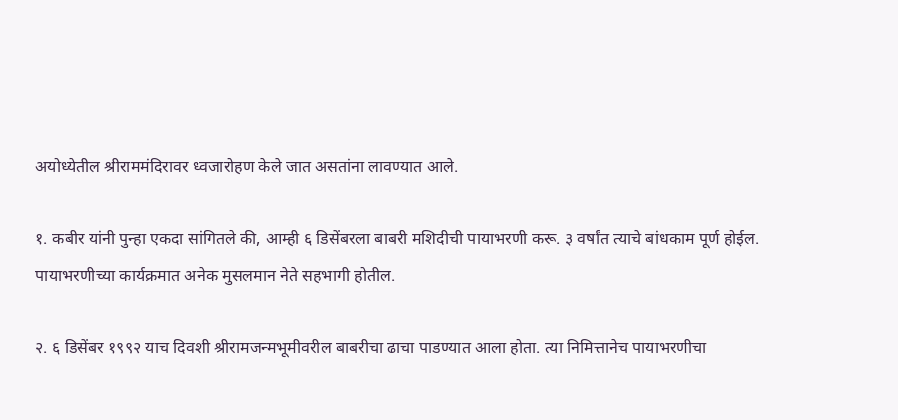अयोध्येतील श्रीराममंदिरावर ध्वजारोहण केले जात असतांना लावण्यात आले.

१. कबीर यांनी पुन्हा एकदा सांगितले की, आम्ही ६ डिसेंबरला बाबरी मशिदीची पायाभरणी करू. ३ वर्षांत त्याचे बांधकाम पूर्ण होईल. पायाभरणीच्या कार्यक्रमात अनेक मुसलमान नेते सहभागी होतील.

२. ६ डिसेंबर १९९२ याच दिवशी श्रीरामजन्मभूमीवरील बाबरीचा ढाचा पाडण्यात आला होता. त्या निमित्तानेच पायाभरणीचा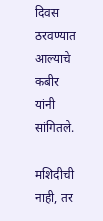दिवस ठरवण्यात आल्याचे कबीर यांनी सांगितले.

मशिदीची नाही, तर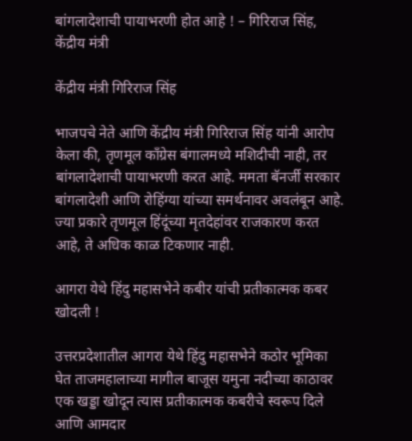बांगलादेशाची पायाभरणी होत आहे ! – गिरिराज सिंह, केंद्रीय मंत्री

केंद्रीय मंत्री गिरिराज सिंह

भाजपचे नेते आणि केंद्रीय मंत्री गिरिराज सिंह यांनी आरोप केला की, तृणमूल काँग्रेस बंगालमध्ये मशिदीची नाही, तर बांगलादेशाची पायाभरणी करत आहे. ममता बॅनर्जी सरकार बांगलादेशी आणि रोहिंग्या यांच्या समर्थनावर अवलंबून आहे. ज्या प्रकारे तृणमूल हिंदूंच्या मृतदेहांवर राजकारण करत आहे, ते अधिक काळ टिकणार नाही.

आगरा येथे हिंदु महासभेने कबीर यांची प्रतीकात्मक कबर खोदली !

उत्तरप्रदेशातील आगरा येथे हिंदु महासभेने कठोर भूमिका घेत ताजमहालाच्या मागील बाजूस यमुना नदीच्या काठावर एक खड्डा खोदून त्यास प्रतीकात्मक कबरीचे स्वरूप दिले आणि आमदार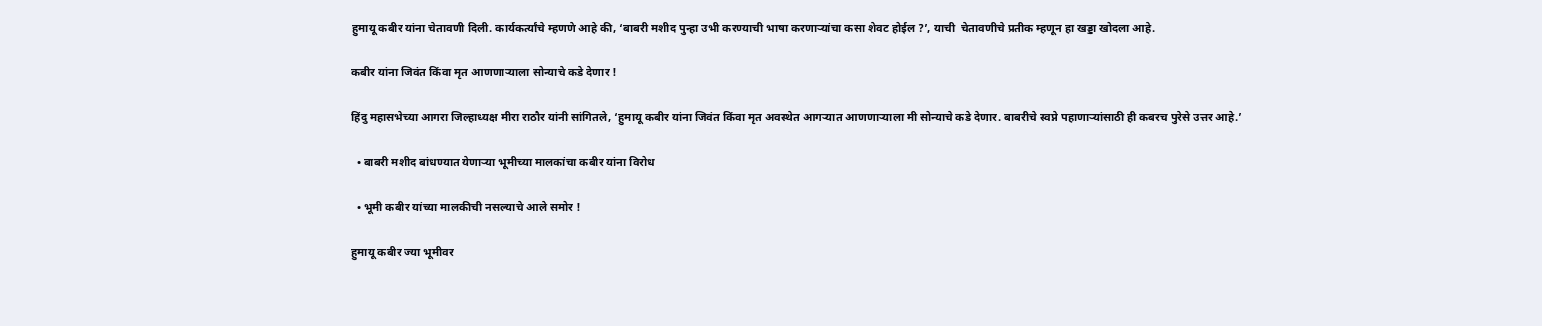हुमायू कबीर यांना चेतावणी दिली. कार्यकर्त्यांचे म्हणणे आहे की, ‘बाबरी मशीद पुन्हा उभी करण्याची भाषा करणार्‍यांचा कसा शेवट होईल ?’, याची  चेतावणीचे प्रतीक म्हणून हा खड्डा खोदला आहे.

कबीर यांना जिवंत किंवा मृत आणणार्‍याला सोन्याचे कडे देणार !

हिंदु महासभेच्या आगरा जिल्हाध्यक्ष मीरा राठौर यांनी सांगितले, ‘हुमायू कबीर यांना जिवंत किंवा मृत अवस्थेत आगर्‍यात आणणार्‍याला मी सोन्याचे कडे देणार. बाबरीचे स्वप्ने पहाणार्‍यांसाठी ही कबरच पुरेसे उत्तर आहे.’

  • बाबरी मशीद बांधण्यात येणार्‍या भूमीच्या मालकांचा कबीर यांना विरोध

  • भूमी कबीर यांच्या मालकीची नसल्याचे आले समोर !

हुमायू कबीर ज्या भूमीवर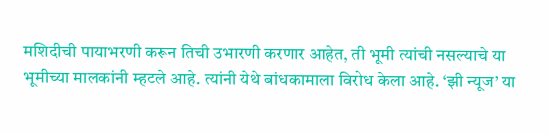मशिदीची पायाभरणी करून तिची उभारणी करणार आहेत, ती भूमी त्यांची नसल्याचे या भूमीच्या मालकांनी म्हटले आहे. त्यांनी येथे बांधकामाला विरोध केला आहे. ‘झी न्यूज’ या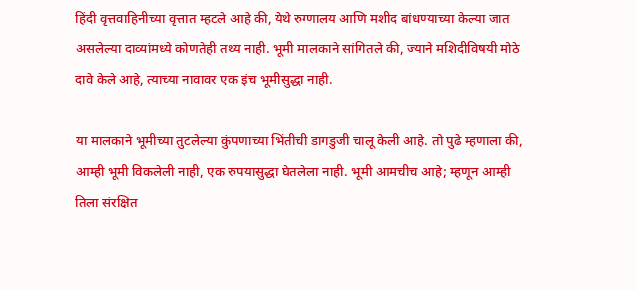हिंदी वृत्तवाहिनीच्या वृत्तात म्हटले आहे की, येथे रुग्णालय आणि मशीद बांधण्याच्या केल्या जात असलेल्या दाव्यांमध्ये कोणतेही तथ्य नाही. भूमी मालकाने सांगितले की, ज्याने मशिदीविषयी मोठे दावे केले आहे, त्याच्या नावावर एक इंच भूमीसुद्धा नाही.

या मालकाने भूमीच्या तुटलेल्या कुंपणाच्या भिंतीची डागडुजी चालू केली आहे. तो पुढे म्हणाला की, आम्ही भूमी विकलेली नाही, एक रुपयासुद्धा घेतलेला नाही. भूमी आमचीच आहे; म्हणून आम्ही तिला संरक्षित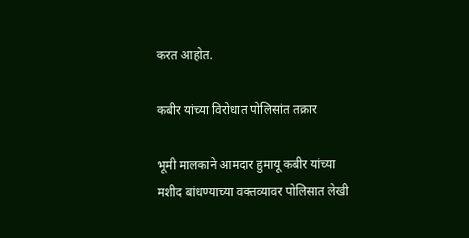करत आहोत.

कबीर यांच्या विरोधात पोलिसांत तक्रार

भूमी मालकाने आमदार हुमायू कबीर यांच्या मशीद बांधण्याच्या वक्तव्यावर पोलिसात लेखी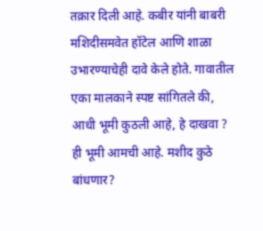तक्रार दिली आहे. कबीर यांनी बाबरी मशिदीसमवेत हॉटेल आणि शाळा उभारण्याचेही दावे केले होते. गावातील एका मालकाने स्पष्ट सांगितले की, आधी भूमी कुठली आहे, हे दाखवा ? ही भूमी आमची आहे. मशीद कुठे बांधणार?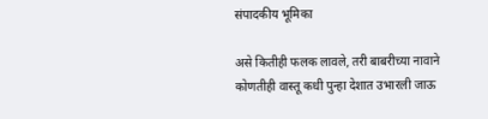संपादकीय भूमिका

असे कितीही फलक लावले, तरी बाबरीच्या नावाने कोणतीही वास्तू कधी पुन्हा देशात उभारली जाऊ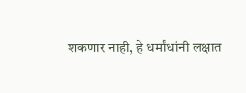शकणार नाही, हे धर्मांधांनी लक्षात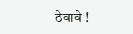ठेवावे !